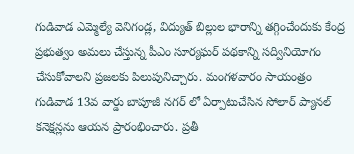గుడివాడ ఎమ్మెల్యే వెనిగండ్ల, విద్యుత్ బిల్లుల భారాన్ని తగ్గించేందుకు కేంద్ర ప్రభుత్వం అమలు చేస్తున్న పీఎం సూర్యఘర్ పథకాన్ని సద్వినియోగం చేసుకోవాలని ప్రజలకు పిలుపునిచ్చారు. మంగళవారం సాయంత్రం గుడివాడ 13వ వార్డు బాపూజీ నగర్ లో ఏర్పాటుచేసిన సోలార్ ప్యానల్ కనెక్షన్లను ఆయన ప్రారంభించారు. ప్రతీ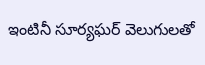ఇంటినీ సూర్యఘర్ వెలుగులతో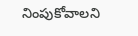నింపుకోవాలని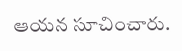ఆయన సూచించారు.